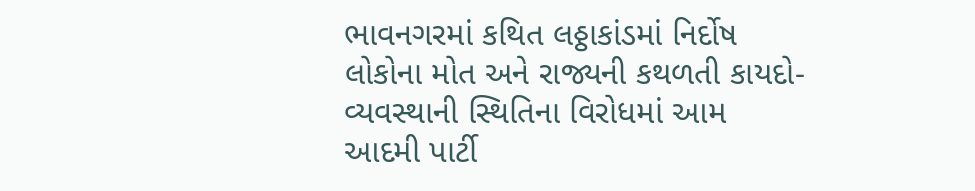ભાવનગરમાં કથિત લઠ્ઠાકાંડમાં નિર્દોષ લોકોના મોત અને રાજ્યની કથળતી કાયદો-વ્યવસ્થાની સ્થિતિના વિરોધમાં આમ આદમી પાર્ટી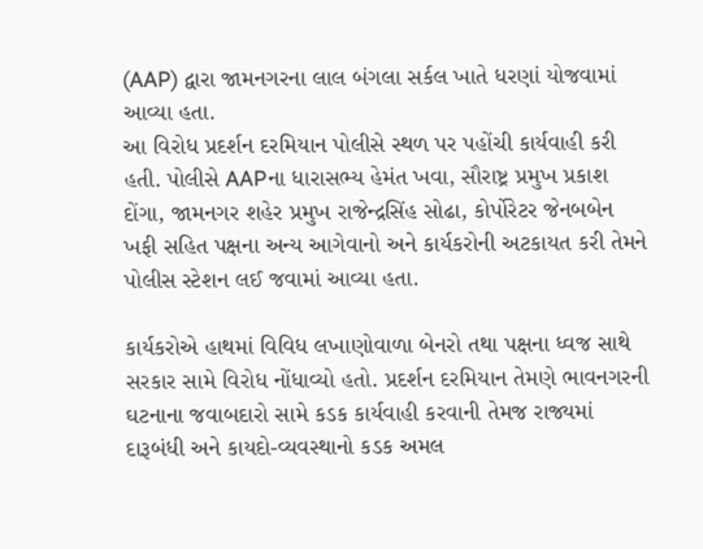(AAP) દ્વારા જામનગરના લાલ બંગલા સર્કલ ખાતે ધરણાં યોજવામાં આવ્યા હતા.
આ વિરોધ પ્રદર્શન દરમિયાન પોલીસે સ્થળ પર પહોંચી કાર્યવાહી કરી હતી. પોલીસે AAPના ધારાસભ્ય હેમંત ખવા, સૌરાષ્ટ્ર પ્રમુખ પ્રકાશ દોંગા, જામનગર શહેર પ્રમુખ રાજેન્દ્રસિંહ સોઢા, કોર્પોરેટર જેનબબેન ખફી સહિત પક્ષના અન્ય આગેવાનો અને કાર્યકરોની અટકાયત કરી તેમને પોલીસ સ્ટેશન લઈ જવામાં આવ્યા હતા.

કાર્યકરોએ હાથમાં વિવિધ લખાણોવાળા બેનરો તથા પક્ષના ધ્વજ સાથે સરકાર સામે વિરોધ નોંધાવ્યો હતો. પ્રદર્શન દરમિયાન તેમણે ભાવનગરની ઘટનાના જવાબદારો સામે કડક કાર્યવાહી કરવાની તેમજ રાજ્યમાં દારૂબંધી અને કાયદો-વ્યવસ્થાનો કડક અમલ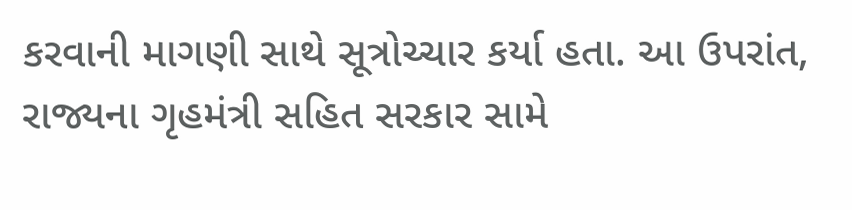કરવાની માગણી સાથે સૂત્રોચ્ચાર કર્યા હતા. આ ઉપરાંત, રાજ્યના ગૃહમંત્રી સહિત સરકાર સામે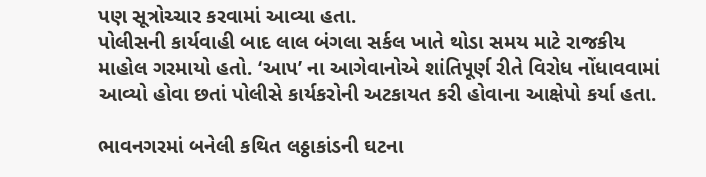પણ સૂત્રોચ્ચાર કરવામાં આવ્યા હતા.
પોલીસની કાર્યવાહી બાદ લાલ બંગલા સર્કલ ખાતે થોડા સમય માટે રાજકીય માહોલ ગરમાયો હતો. ‘આપ’ ના આગેવાનોએ શાંતિપૂર્ણ રીતે વિરોધ નોંધાવવામાં આવ્યો હોવા છતાં પોલીસે કાર્યકરોની અટકાયત કરી હોવાના આક્ષેપો કર્યા હતા.

ભાવનગરમાં બનેલી કથિત લઠ્ઠાકાંડની ઘટના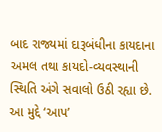બાદ રાજ્યમાં દારૂબંધીના કાયદાના અમલ તથા કાયદો-વ્યવસ્થાની સ્થિતિ અંગે સવાલો ઉઠી રહ્યા છે. આ મુદ્દે ‘આપ’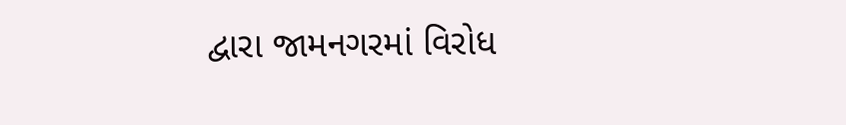દ્વારા જામનગરમાં વિરોધ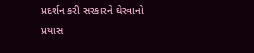પ્રદર્શન કરી સરકારને ઘેરવાનો પ્રયાસ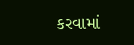કરવામાં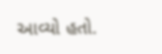આવ્યો હતો.